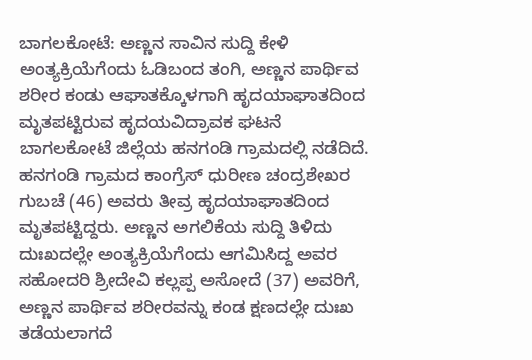ಬಾಗಲಕೋಟೆ: ಅಣ್ಣನ ಸಾವಿನ ಸುದ್ದಿ ಕೇಳಿ ಅಂತ್ಯಕ್ರಿಯೆಗೆಂದು ಓಡಿಬಂದ ತಂಗಿ, ಅಣ್ಣನ ಪಾರ್ಥಿವ ಶರೀರ ಕಂಡು ಆಘಾತಕ್ಕೊಳಗಾಗಿ ಹೃದಯಾಘಾತದಿಂದ ಮೃತಪಟ್ಟಿರುವ ಹೃದಯವಿದ್ರಾವಕ ಘಟನೆ ಬಾಗಲಕೋಟೆ ಜಿಲ್ಲೆಯ ಹನಗಂಡಿ ಗ್ರಾಮದಲ್ಲಿ ನಡೆದಿದೆ.
ಹನಗಂಡಿ ಗ್ರಾಮದ ಕಾಂಗ್ರೆಸ್ ಧುರೀಣ ಚಂದ್ರಶೇಖರ ಗುಬಚೆ (46) ಅವರು ತೀವ್ರ ಹೃದಯಾಘಾತದಿಂದ ಮೃತಪಟ್ಟಿದ್ದರು. ಅಣ್ಣನ ಅಗಲಿಕೆಯ ಸುದ್ದಿ ತಿಳಿದು ದುಃಖದಲ್ಲೇ ಅಂತ್ಯಕ್ರಿಯೆಗೆಂದು ಆಗಮಿಸಿದ್ದ ಅವರ ಸಹೋದರಿ ಶ್ರೀದೇವಿ ಕಲ್ಲಪ್ಪ ಅಸೋದೆ (37) ಅವರಿಗೆ, ಅಣ್ಣನ ಪಾರ್ಥಿವ ಶರೀರವನ್ನು ಕಂಡ ಕ್ಷಣದಲ್ಲೇ ದುಃಖ ತಡೆಯಲಾಗದೆ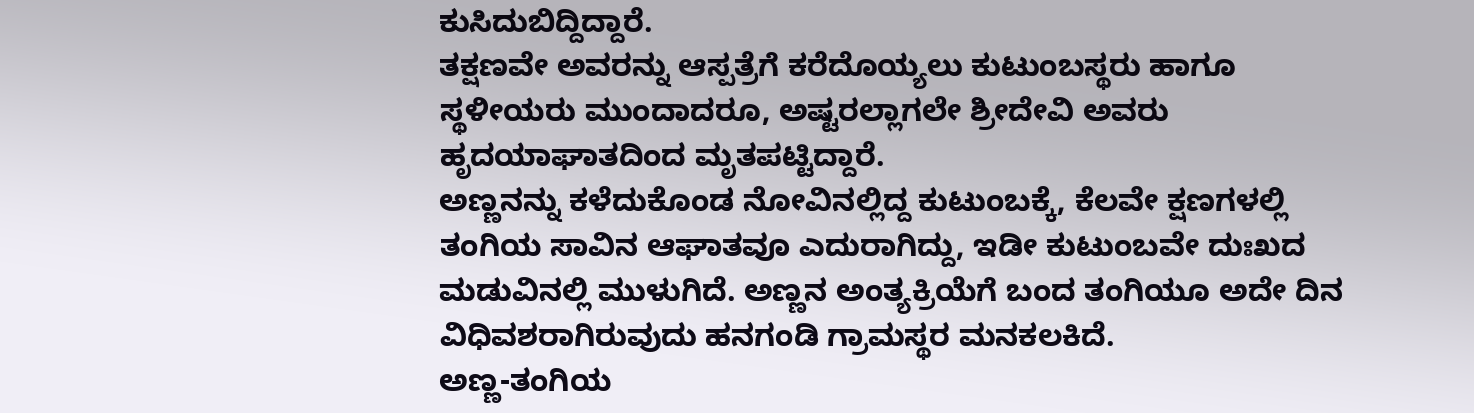ಕುಸಿದುಬಿದ್ದಿದ್ದಾರೆ.
ತಕ್ಷಣವೇ ಅವರನ್ನು ಆಸ್ಪತ್ರೆಗೆ ಕರೆದೊಯ್ಯಲು ಕುಟುಂಬಸ್ಥರು ಹಾಗೂ ಸ್ಥಳೀಯರು ಮುಂದಾದರೂ, ಅಷ್ಟರಲ್ಲಾಗಲೇ ಶ್ರೀದೇವಿ ಅವರು ಹೃದಯಾಘಾತದಿಂದ ಮೃತಪಟ್ಟಿದ್ದಾರೆ.
ಅಣ್ಣನನ್ನು ಕಳೆದುಕೊಂಡ ನೋವಿನಲ್ಲಿದ್ದ ಕುಟುಂಬಕ್ಕೆ, ಕೆಲವೇ ಕ್ಷಣಗಳಲ್ಲಿ ತಂಗಿಯ ಸಾವಿನ ಆಘಾತವೂ ಎದುರಾಗಿದ್ದು, ಇಡೀ ಕುಟುಂಬವೇ ದುಃಖದ ಮಡುವಿನಲ್ಲಿ ಮುಳುಗಿದೆ. ಅಣ್ಣನ ಅಂತ್ಯಕ್ರಿಯೆಗೆ ಬಂದ ತಂಗಿಯೂ ಅದೇ ದಿನ ವಿಧಿವಶರಾಗಿರುವುದು ಹನಗಂಡಿ ಗ್ರಾಮಸ್ಥರ ಮನಕಲಕಿದೆ.
ಅಣ್ಣ-ತಂಗಿಯ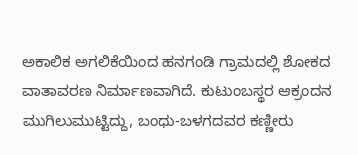ಅಕಾಲಿಕ ಅಗಲಿಕೆಯಿಂದ ಹನಗಂಡಿ ಗ್ರಾಮದಲ್ಲಿ ಶೋಕದ ವಾತಾವರಣ ನಿರ್ಮಾಣವಾಗಿದೆ. ಕುಟುಂಬಸ್ಥರ ಆಕ್ರಂದನ ಮುಗಿಲುಮುಟ್ಟಿದ್ದು, ಬಂಧು-ಬಳಗದವರ ಕಣ್ಣೀರು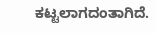ಕಟ್ಟಲಾಗದಂತಾಗಿದೆ.